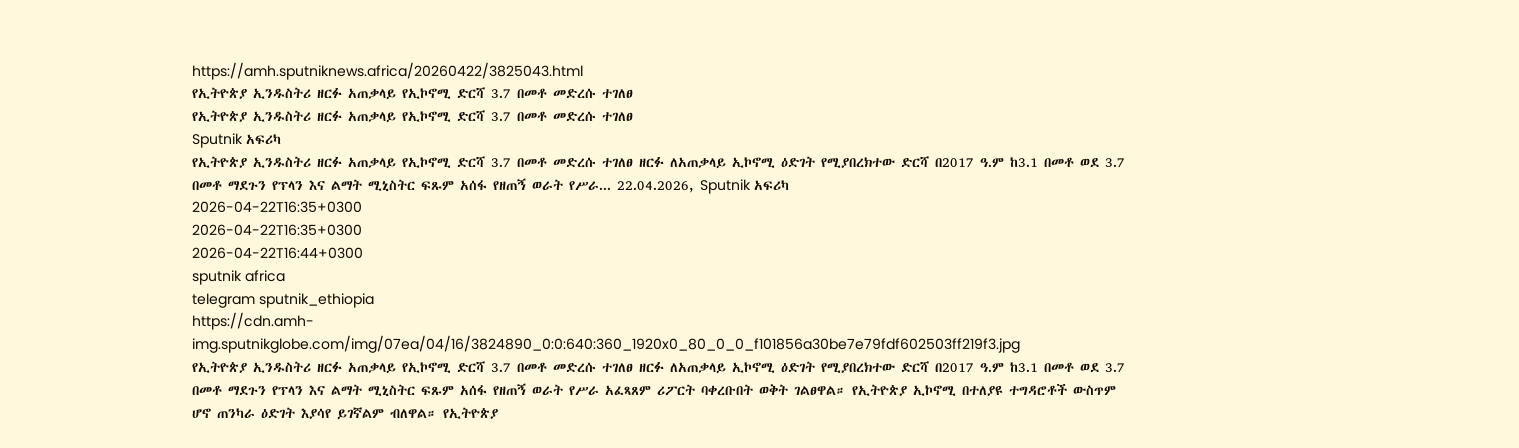https://amh.sputniknews.africa/20260422/3825043.html
የኢትዮጵያ ኢንዱስትሪ ዘርፉ አጠቃላይ የኢኮኖሚ ድርሻ 3.7 በመቶ መድረሱ ተገለፀ
የኢትዮጵያ ኢንዱስትሪ ዘርፉ አጠቃላይ የኢኮኖሚ ድርሻ 3.7 በመቶ መድረሱ ተገለፀ
Sputnik አፍሪካ
የኢትዮጵያ ኢንዱስትሪ ዘርፉ አጠቃላይ የኢኮኖሚ ድርሻ 3.7 በመቶ መድረሱ ተገለፀ ዘርፉ ለአጠቃላይ ኢኮኖሚ ዕድገት የሚያበረክተው ድርሻ በ2017 ዓ.ም ከ3.1 በመቶ ወደ 3.7 በመቶ ማደጉን የፕላን እና ልማት ሚኒስትር ፍጹም አሰፋ የዘጠኝ ወራት የሥራ... 22.04.2026, Sputnik አፍሪካ
2026-04-22T16:35+0300
2026-04-22T16:35+0300
2026-04-22T16:44+0300
sputnik africa
telegram sputnik_ethiopia
https://cdn.amh-img.sputnikglobe.com/img/07ea/04/16/3824890_0:0:640:360_1920x0_80_0_0_f101856a30be7e79fdf602503ff219f3.jpg
የኢትዮጵያ ኢንዱስትሪ ዘርፉ አጠቃላይ የኢኮኖሚ ድርሻ 3.7 በመቶ መድረሱ ተገለፀ ዘርፉ ለአጠቃላይ ኢኮኖሚ ዕድገት የሚያበረክተው ድርሻ በ2017 ዓ.ም ከ3.1 በመቶ ወደ 3.7 በመቶ ማደጉን የፕላን እና ልማት ሚኒስትር ፍጹም አሰፋ የዘጠኝ ወራት የሥራ አፈጻጸም ሪፖርት ባቀረቡበት ወቅት ገልፀዋል። የኢትዮጵያ ኢኮኖሚ በተለያዩ ተግዳሮቶች ውስጥም ሆኖ ጠንካራ ዕድገት እያሳየ ይገኛልም ብለዋል። የኢትዮጵያ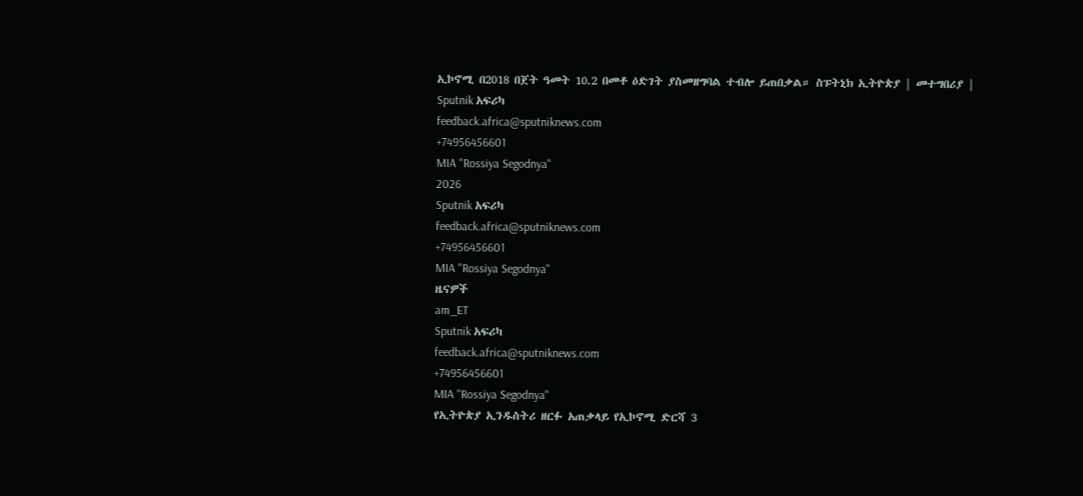ኢኮኖሚ በ2018 በጀት ዓመት 10.2 በመቶ ዕድገት ያስመዘግባል ተብሎ ይጠበቃል። ስፑትኒክ ኢትዮጵያ | መተግበሪያ |
Sputnik አፍሪካ
feedback.africa@sputniknews.com
+74956456601
MIA "Rossiya Segodnya"
2026
Sputnik አፍሪካ
feedback.africa@sputniknews.com
+74956456601
MIA "Rossiya Segodnya"
ዜናዎች
am_ET
Sputnik አፍሪካ
feedback.africa@sputniknews.com
+74956456601
MIA "Rossiya Segodnya"
የኢትዮጵያ ኢንዱስትሪ ዘርፉ አጠቃላይ የኢኮኖሚ ድርሻ 3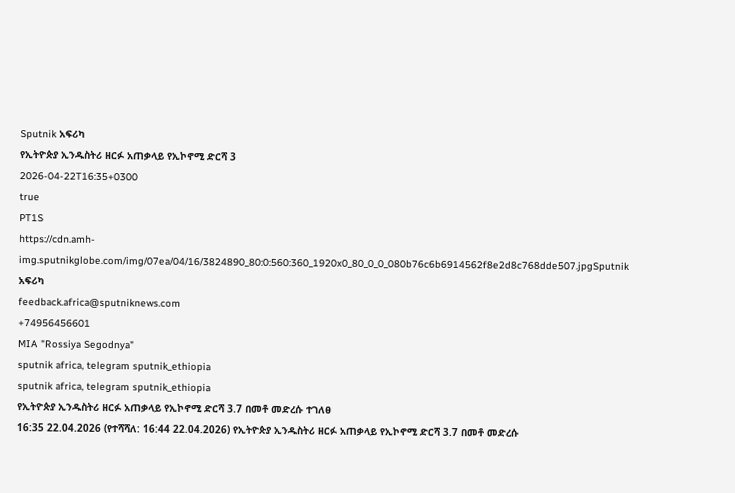Sputnik አፍሪካ
የኢትዮጵያ ኢንዱስትሪ ዘርፉ አጠቃላይ የኢኮኖሚ ድርሻ 3
2026-04-22T16:35+0300
true
PT1S
https://cdn.amh-img.sputnikglobe.com/img/07ea/04/16/3824890_80:0:560:360_1920x0_80_0_0_080b76c6b6914562f8e2d8c768dde507.jpgSputnik አፍሪካ
feedback.africa@sputniknews.com
+74956456601
MIA "Rossiya Segodnya"
sputnik africa, telegram sputnik_ethiopia
sputnik africa, telegram sputnik_ethiopia
የኢትዮጵያ ኢንዱስትሪ ዘርፉ አጠቃላይ የኢኮኖሚ ድርሻ 3.7 በመቶ መድረሱ ተገለፀ
16:35 22.04.2026 (የተሻሻለ: 16:44 22.04.2026) የኢትዮጵያ ኢንዱስትሪ ዘርፉ አጠቃላይ የኢኮኖሚ ድርሻ 3.7 በመቶ መድረሱ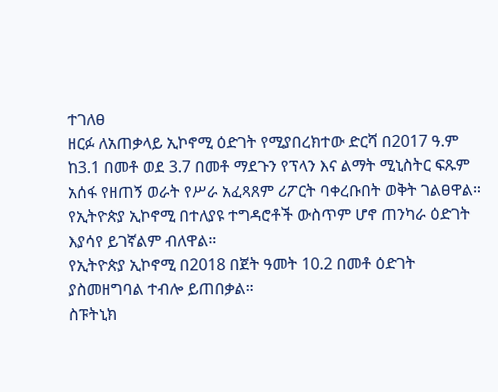ተገለፀ
ዘርፉ ለአጠቃላይ ኢኮኖሚ ዕድገት የሚያበረክተው ድርሻ በ2017 ዓ.ም ከ3.1 በመቶ ወደ 3.7 በመቶ ማደጉን የፕላን እና ልማት ሚኒስትር ፍጹም አሰፋ የዘጠኝ ወራት የሥራ አፈጻጸም ሪፖርት ባቀረቡበት ወቅት ገልፀዋል።
የኢትዮጵያ ኢኮኖሚ በተለያዩ ተግዳሮቶች ውስጥም ሆኖ ጠንካራ ዕድገት እያሳየ ይገኛልም ብለዋል።
የኢትዮጵያ ኢኮኖሚ በ2018 በጀት ዓመት 10.2 በመቶ ዕድገት ያስመዘግባል ተብሎ ይጠበቃል።
ስፑትኒክ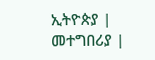ኢትዮጵያ | መተግበሪያ |